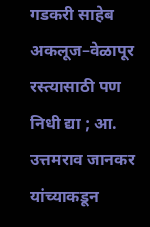गडकरी साहेब अकलूज–वेळापूर रस्त्यासाठी पण निधी द्या ; आ. उत्तमराव जानकर यांच्याकडून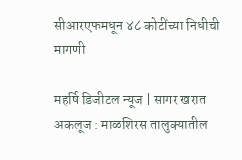सीआरएफमधून ४८ कोटींच्या निधीची मागणी

महर्षि डिजीटल न्यूज | सागर खरात
अकलूज : माळशिरस तालुक्यातील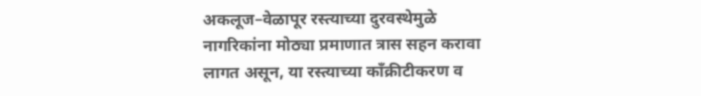अकलूज–वेळापूर रस्त्याच्या दुरवस्थेमुळे नागरिकांना मोठ्या प्रमाणात त्रास सहन करावा लागत असून, या रस्त्याच्या काँक्रीटीकरण व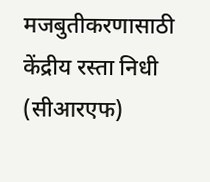मजबुतीकरणासाठी केंद्रीय रस्ता निधी (सीआरएफ)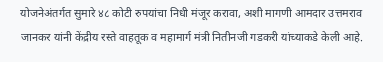योजनेअंतर्गत सुमारे ४८ कोटी रुपयांचा निधी मंजूर करावा, अशी मागणी आमदार उत्तमराव जानकर यांनी केंद्रीय रस्ते वाहतूक व महामार्ग मंत्री नितीनजी गडकरी यांच्याकडे केली आहे.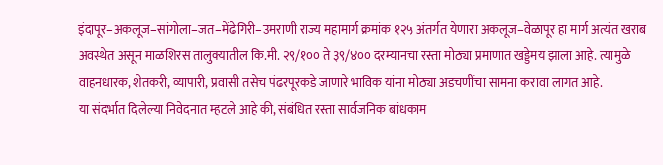इंदापूर–अकलूज–सांगोला–जत–मेंढेगिरी–उमराणी राज्य महामार्ग क्रमांक १२५ अंतर्गत येणारा अकलूज–वेळापूर हा मार्ग अत्यंत खराब अवस्थेत असून माळशिरस तालुक्यातील कि.मी. २९/१०० ते ३९/४०० दरम्यानचा रस्ता मोठ्या प्रमाणात खड्डेमय झाला आहे. त्यामुळे वाहनधारक, शेतकरी, व्यापारी, प्रवासी तसेच पंढरपूरकडे जाणारे भाविक यांना मोठ्या अडचणींचा सामना करावा लागत आहे.
या संदर्भात दिलेल्या निवेदनात म्हटले आहे की, संबंधित रस्ता सार्वजनिक बांधकाम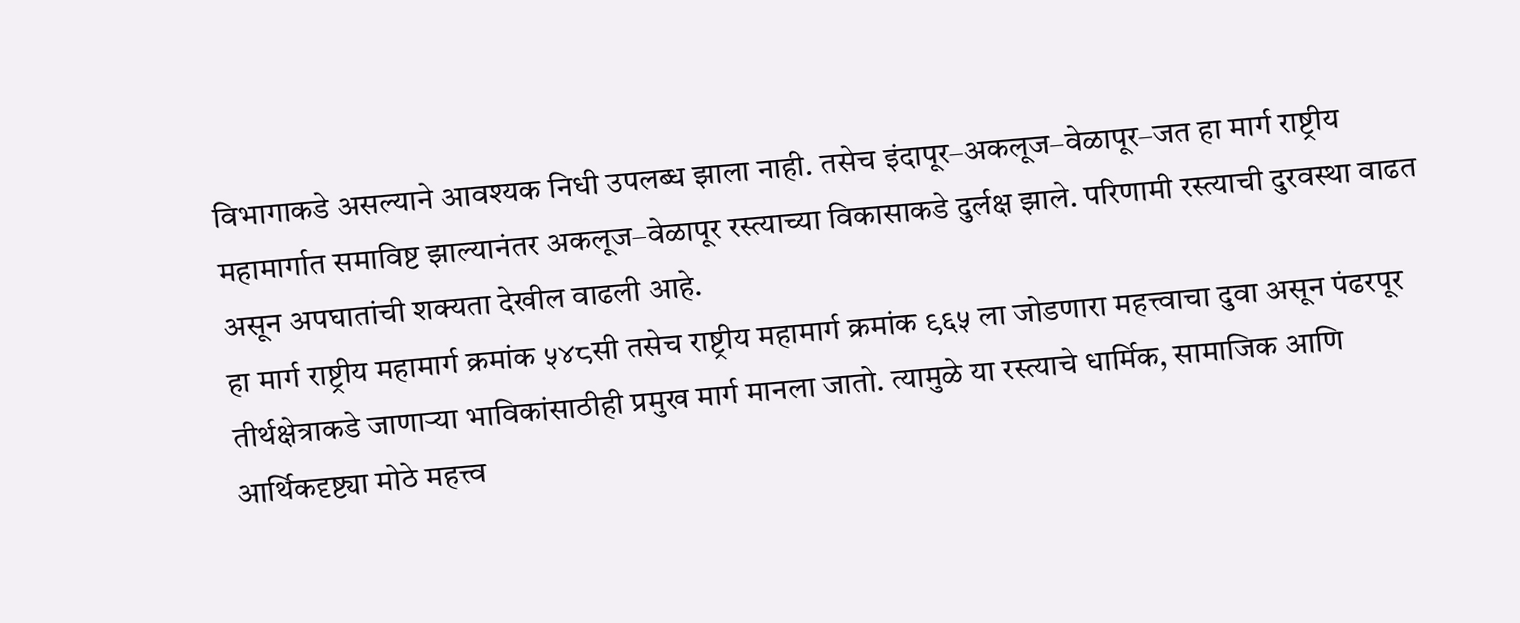विभागाकडे असल्याने आवश्यक निधी उपलब्ध झाला नाही. तसेच इंदापूर–अकलूज–वेळापूर–जत हा मार्ग राष्ट्रीय महामार्गात समाविष्ट झाल्यानंतर अकलूज–वेळापूर रस्त्याच्या विकासाकडे दुर्लक्ष झाले. परिणामी रस्त्याची दुरवस्था वाढत असून अपघातांची शक्यता देखील वाढली आहे.
हा मार्ग राष्ट्रीय महामार्ग क्रमांक ५४८सी तसेच राष्ट्रीय महामार्ग क्रमांक ९६५ ला जोडणारा महत्त्वाचा दुवा असून पंढरपूर तीर्थक्षेत्राकडे जाणाऱ्या भाविकांसाठीही प्रमुख मार्ग मानला जातो. त्यामुळे या रस्त्याचे धार्मिक, सामाजिक आणि आर्थिकदृष्ट्या मोठे महत्त्व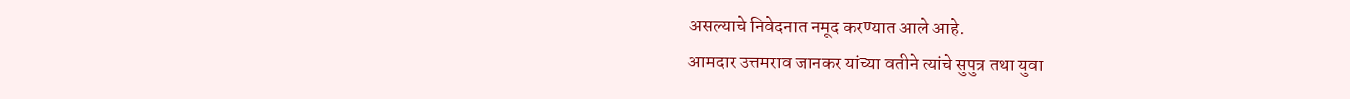असल्याचे निवेदनात नमूद करण्यात आले आहे.
आमदार उत्तमराव जानकर यांच्या वतीने त्यांचे सुपुत्र तथा युवा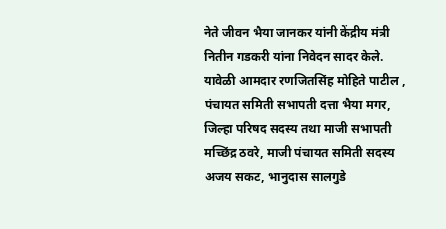नेते जीवन भैया जानकर यांनी केंद्रीय मंत्री नितीन गडकरी यांना निवेदन सादर केले. यावेळी आमदार रणजितसिंह मोहिते पाटील , पंचायत समिती सभापती दत्ता भैया मगर, जिल्हा परिषद सदस्य तथा माजी सभापती मच्छिंद्र ठवरे, माजी पंचायत समिती सदस्य अजय सकट, भानुदास सालगुडे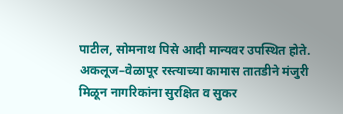पाटील, सोमनाथ पिसे आदी मान्यवर उपस्थित होते.
अकलूज–वेळापूर रस्त्याच्या कामास तातडीने मंजुरी मिळून नागरिकांना सुरक्षित व सुकर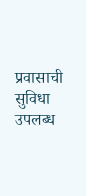प्रवासाची सुविधा उपलब्ध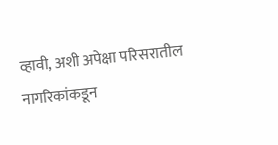व्हावी, अशी अपेक्षा परिसरातील नागरिकांकडून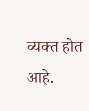व्यक्त होत आहे.